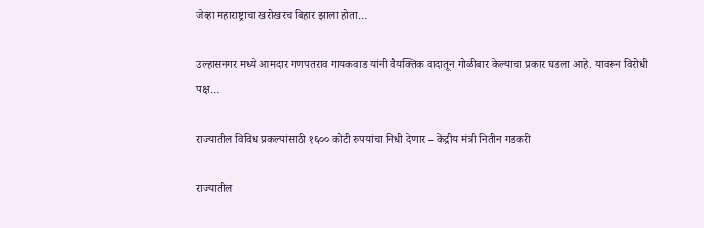जेव्हा महाराष्ट्राचा खरोखरच बिहार झाला होता…

उल्हासनगर मध्ये आमदार गणपतराव गायकवाड यांनी वैयक्तिक वादातून गोळीबार केल्याचा प्रकार घडला आहे. यावरून विरोधी पक्ष…

राज्यातील विविध प्रकल्पांसाठी १६०० कोटी रुपयांचा निधी देणार – केंद्रीय मंत्री नितीन गडकरी

राज्यातील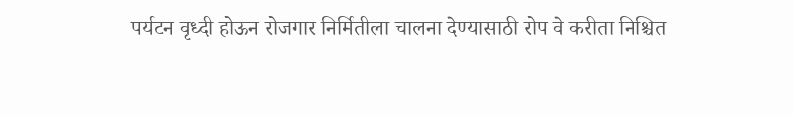पर्यटन वृध्दी होऊन रोजगार निर्मितीला चालना देण्यासाठी रोप वे करीता निश्चित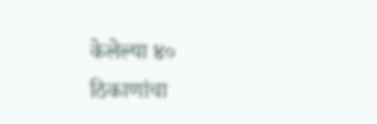केलेल्या ४० ठिकाणांचा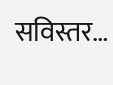सविस्तर…